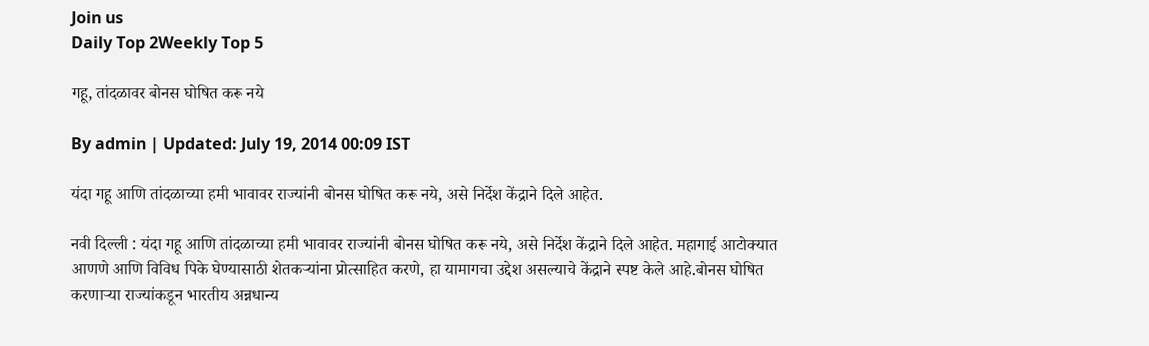Join us
Daily Top 2Weekly Top 5

गहू, तांदळावर बोनस घोषित करू नये

By admin | Updated: July 19, 2014 00:09 IST

यंदा गहू आणि तांदळाच्या हमी भावावर राज्यांनी बोनस घोषित करू नये, असे निर्देश केंद्राने दिले आहेत.

नवी दिल्ली : यंदा गहू आणि तांदळाच्या हमी भावावर राज्यांनी बोनस घोषित करू नये, असे निर्देश केंद्राने दिले आहेत. महागाई आटोक्यात आणणे आणि विविध पिके घेण्यासाठी शेतकऱ्यांना प्रोत्साहित करणे, हा यामागचा उद्देश असल्याचे केंद्राने स्पष्ट केले आहे.बोनस घोषित करणाऱ्या राज्यांकडून भारतीय अन्नधान्य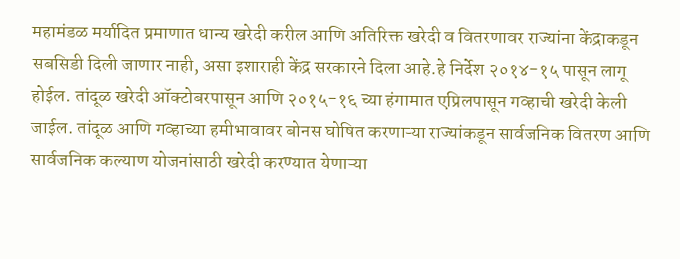महामंडळ मर्यादित प्रमाणात धान्य खरेदी करील आणि अतिरिक्त खरेदी व वितरणावर राज्यांना केंद्राकडून सबसिडी दिली जाणार नाही, असा इशाराही केंद्र सरकारने दिला आहे.हे निर्देश २०१४-१५ पासून लागू होईल. तांदूळ खरेदी ऑक्टोबरपासून आणि २०१५-१६ च्या हंगामात एप्रिलपासून गव्हाची खरेदी केली जाईल. तांदूळ आणि गव्हाच्या हमीभावावर बोनस घोषित करणाऱ्या राज्यांकडून सार्वजनिक वितरण आणि सार्वजनिक कल्याण योजनांसाठी खरेदी करण्यात येणाऱ्या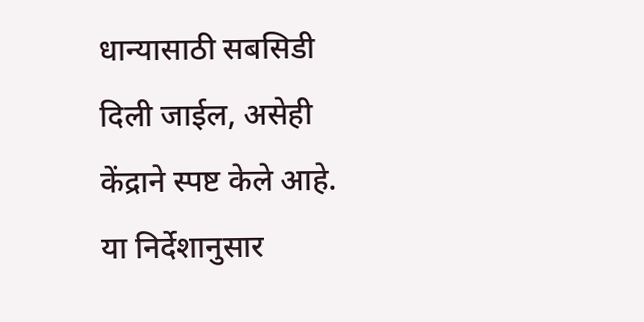धान्यासाठी सबसिडी दिली जाईल, असेही केंद्राने स्पष्ट केले आहे. या निर्देशानुसार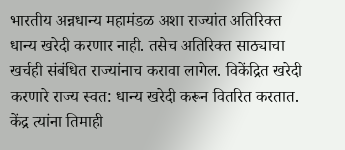भारतीय अन्नधान्य महामंडळ अशा राज्यांत अतिरिक्त धान्य खरेदी करणार नाही. तसेच अतिरिक्त साठ्याचा खर्चही संबंधित राज्यांनाच करावा लागेल. विकेंद्रित खरेदी करणारे राज्य स्वत: धान्य खरेदी करून वितरित करतात. केंद्र त्यांना तिमाही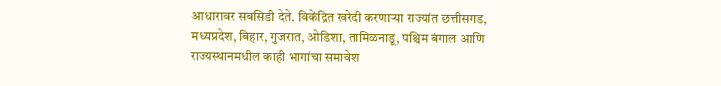आधारावर सबसिडी देते. विकेंद्रित खरेदी करणाऱ्या राज्यांत छत्तीसगड, मध्यप्रदेश, बिहार, गुजरात, ओडिशा, तामिळनाडू, पश्चिम बंगाल आणि राज्यस्थानमधील काही भागांचा समावेश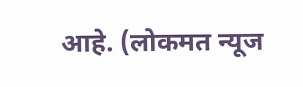आहे. (लोकमत न्यूज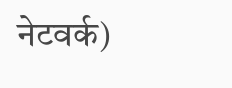नेटवर्क)